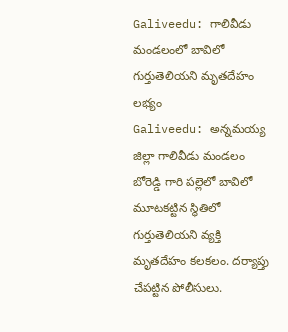Galiveedu: గాలివీడు మండలంలో బావిలో గుర్తుతెలియని మృతదేహం లభ్యం
Galiveedu: అన్నమయ్య జిల్లా గాలివీడు మండలం బోరెడ్డి గారి పల్లెలో బావిలో మూటకట్టిన స్థితిలో గుర్తుతెలియని వ్యక్తి మృతదేహం కలకలం. దర్యాప్తు చేపట్టిన పోలీసులు.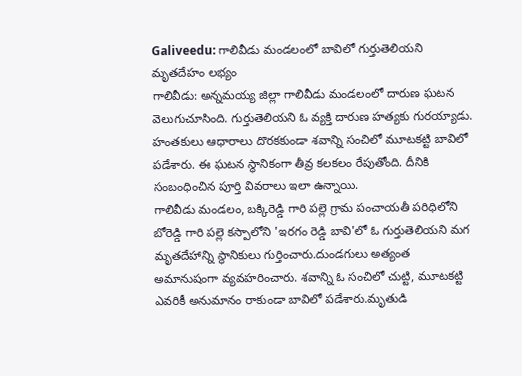Galiveedu: గాలివీడు మండలంలో బావిలో గుర్తుతెలియని మృతదేహం లభ్యం
గాలివీడు: అన్నమయ్య జిల్లా గాలివీడు మండలంలో దారుణ ఘటన వెలుగుచూసింది. గుర్తుతెలియని ఓ వ్యక్తి దారుణ హత్యకు గురయ్యాడు. హంతకులు ఆధారాలు దొరకకుండా శవాన్ని సంచిలో మూటకట్టి బావిలో పడేశారు. ఈ ఘటన స్థానికంగా తీవ్ర కలకలం రేపుతోంది. దీనికి సంబంధించిన పూర్తి వివరాలు ఇలా ఉన్నాయి.
గాలివీడు మండలం, బక్కిరెడ్డి గారి పల్లె గ్రామ పంచాయతీ పరిధిలోని బోరెడ్డి గారి పల్లె కస్పాలోని 'ఇరగం రెడ్డి బావి'లో ఓ గుర్తుతెలియని మగ మృతదేహాన్ని స్థానికులు గుర్తించారు.దుండగులు అత్యంత అమానుషంగా వ్యవహరించారు. శవాన్ని ఓ సంచిలో చుట్టి, మూటకట్టి ఎవరికీ అనుమానం రాకుండా బావిలో పడేశారు.మృతుడి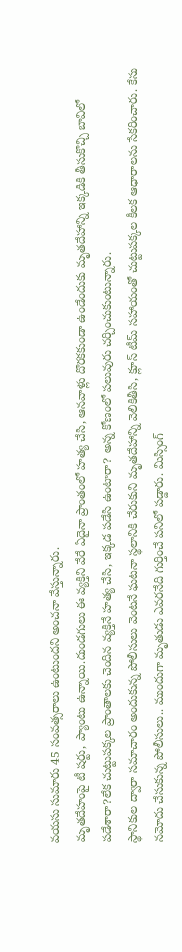వయసు సుమారు 45 సంవత్సరాలు ఉంటుందని అంచనా వేస్తున్నారు.
మృతదేహంపై టీ షర్టు, ప్యాంటు ఉన్నాయి.దుండగులు ఈ వ్యక్తిని వేరే ఏదైనా ప్రాంతంలో హత్య చేసి, ఆనవాళ్లు దొరకకుండా ఉండేందుకు మృతదేహాన్ని ఇక్కడికి తీసుకొచ్చి బావిలో పడేశారా?లేక చుట్టుపక్కల ప్రాంతాలకు చెందిన వ్యక్తినే హత్య చేసి, ఇక్కడ పడేసి ఉంటారా? అన్న కోణంలో పలువురు చర్చించుకుంటున్నారు.
స్థానికుల ద్వారా సమాచారం అందుకున్న పోలీసులు వెంటనే ఘటనా స్థలానికి చేరుకుని మృతదేహాన్ని వెలికితీసి, క్లూస్ టీమ్ సహాయంతో చుట్టుపక్కల కీలక ఆధారాలను సేకరించారు. కేసు నమోదు చేసుకున్న పోలీసులు.. ముందుగా మృతుడు ఎవరనేది గుర్తించే పనిలో పడ్డారు. మిస్సింగ్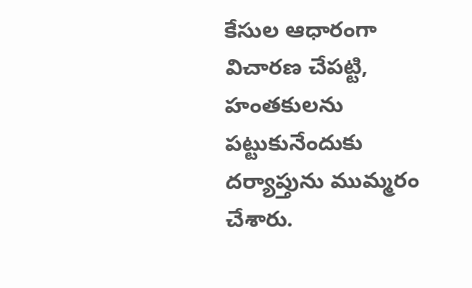కేసుల ఆధారంగా విచారణ చేపట్టి, హంతకులను పట్టుకునేందుకు దర్యాప్తును ముమ్మరం చేశారు.